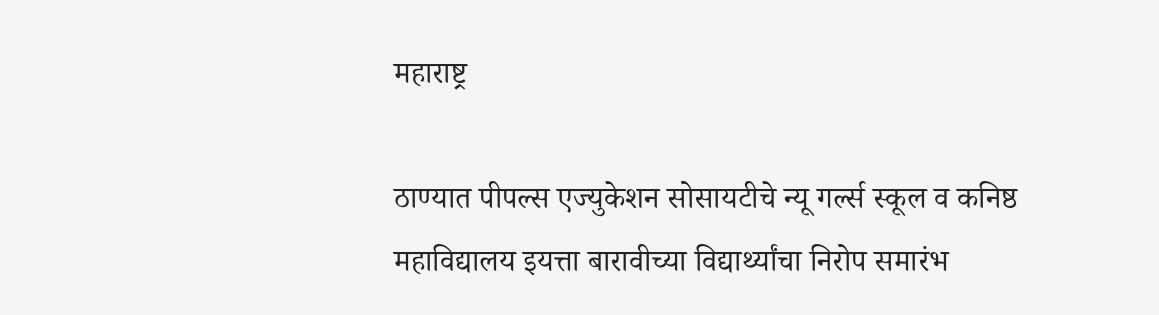महाराष्ट्र

ठाण्यात पीपल्स एज्युकेशन सोसायटीचे न्यू गर्ल्स स्कूल व कनिष्ठ महाविद्यालय इयत्ता बारावीच्या विद्यार्थ्यांचा निरोप समारंभ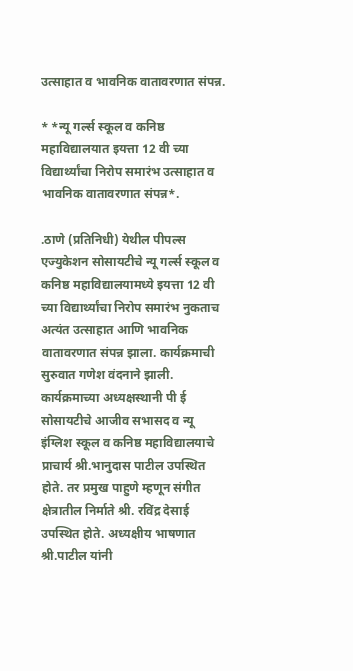उत्साहात व भावनिक वातावरणात संपन्न.

* *न्यू गर्ल्स स्कूल व कनिष्ठ महाविद्यालयात इयत्ता 12 वी च्या विद्यार्थ्यांचा निरोप समारंभ उत्साहात व भावनिक वातावरणात संपन्न*.

.ठाणे (प्रतिनिधी) येथील पीपल्स एज्युकेशन सोसायटीचे न्यू गर्ल्स स्कूल व कनिष्ठ महाविद्यालयामध्ये इयत्ता 12 वी च्या विद्यार्थ्यांचा निरोप समारंभ नुकताच अत्यंत उत्साहात आणि भावनिक वातावरणात संपन्न झाला. कार्यक्रमाची सुरुवात गणेश वंदनाने झाली. कार्यक्रमाच्या अध्यक्षस्थानी पी ई सोसायटीचे आजीव सभासद व न्यू इंग्लिश स्कूल व कनिष्ठ महाविद्यालयाचे प्राचार्य श्री.भानुदास पाटील उपस्थित होते. तर प्रमुख पाहुणे म्हणून संगीत क्षेत्रातील निर्माते श्री. रविंद्र देसाई उपस्थित होते. अध्यक्षीय भाषणात श्री.पाटील यांनी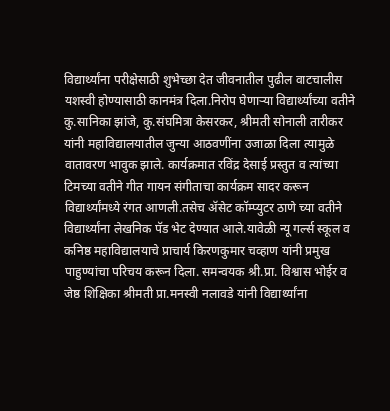विद्यार्थ्यांना परीक्षेसाठी शुभेच्छा देत जीवनातील पुढील वाटचालीस यशस्वी होण्यासाठी कानमंत्र दिला.निरोप घेणाऱ्या विद्यार्थ्यांच्या वतीने कु.सानिका झांजे, कु.संघमित्रा केसरकर, श्रीमती सोनाली तारीकर यांनी महाविद्यालयातील जुन्या आठवणींना उजाळा दिला त्यामुळे वातावरण भावुक झाले. कार्यक्रमात रविंद्र देसाई प्रस्तुत व त्यांच्या टिमच्या वतीने गीत गायन संगीताचा कार्यक्रम सादर करून विद्यार्थ्यांमध्ये रंगत आणली.तसेच ॲसेट कॉम्प्युटर ठाणे च्या वतीने विद्यार्थ्यांना लेखनिक पॅड भेट देण्यात आले.यावेळी न्यू गर्ल्स स्कूल व कनिष्ठ महाविद्यालयाचे प्राचार्य किरणकुमार चव्हाण यांनी प्रमुख पाहुण्यांचा परिचय करून दिला. समन्वयक श्री.प्रा. विश्वास भोईर व जेष्ठ शिक्षिका श्रीमती प्रा.मनस्वी नलावडे यांनी विद्यार्थ्यांना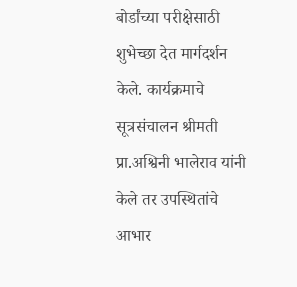बोर्डांच्या परीक्षेसाठी शुभेच्छा देत मार्गदर्शन केले. कार्यक्रमाचे सूत्रसंचालन श्रीमती प्रा.अश्विनी भालेराव यांनी केले तर उपस्थितांचे आभार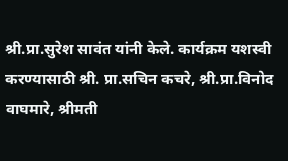श्री.प्रा.सुरेश सावंत यांनी केले. कार्यक्रम यशस्वी करण्यासाठी श्री. प्रा.सचिन कचरे, श्री.प्रा.विनोद वाघमारे, श्रीमती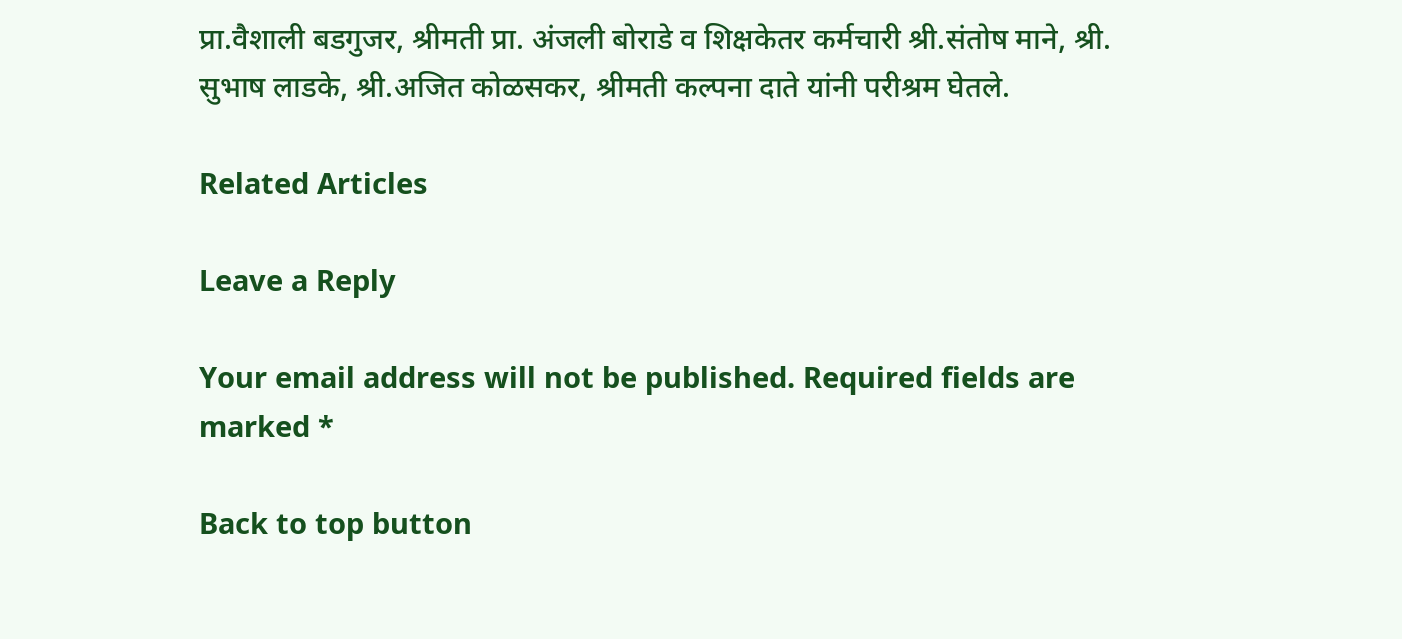प्रा.वैशाली बडगुजर, श्रीमती प्रा. अंजली बोराडे व शिक्षकेतर कर्मचारी श्री.संतोष माने, श्री. सुभाष लाडके, श्री.अजित कोळसकर, श्रीमती कल्पना दाते यांनी परीश्रम घेतले.

Related Articles

Leave a Reply

Your email address will not be published. Required fields are marked *

Back to top button